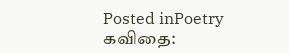Posted inPoetry
கவிதை: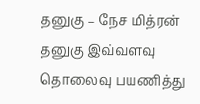தனுகு – நேச மித்ரன்
தனுகு இவ்வளவு தொலைவு பயணித்து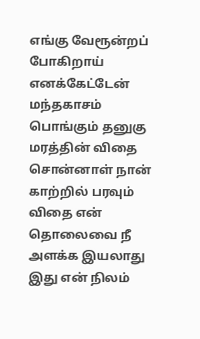எங்கு வேரூன்றப் போகிறாய் எனக்கேட்டேன் மந்தகாசம் பொங்கும் தனுகு மரத்தின் விதை சொன்னாள் நான் காற்றில் பரவும் விதை என் தொலைவை நீ அளக்க இயலாது இது என் நிலம்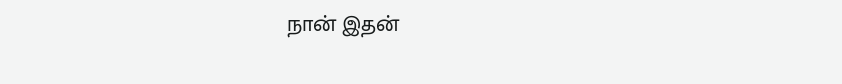நான் இதன்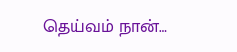தெய்வம் நான்…